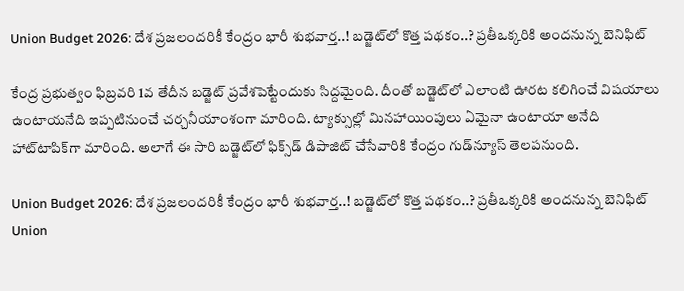Union Budget 2026: దేశ ప్రజలందరికీ కేంద్రం భారీ శుభవార్త..! బడ్జెట్‌లో కొత్త పథకం..? ప్రతీఒక్కరికి అందనున్న బెనిఫిట్

కేంద్ర ప్రభుత్వం ఫిబ్రవరి 1వ తేదీన బడ్జెట్ ప్రవేశపెట్టేందుకు సిద్దమైంది. దీంతో బడ్జెట్‌లో ఎలాంటి ఊరట కలిగించే విషయాలు ఉంటాయనేది ఇప్పటినుంచే చర్చనీయాంశంగా మారింది. ట్యాక్సుల్లో మినహాయింపులు ఏమైనా ఉంటాయా అనేది హాట్‌టాపిక్‌గా మారింది. అలాగే ఈ సారి బడ్జెట్‌లో ఫిక్స్‌డ్ డిపాజిట్ చేసేవారికి కేంద్రం గుడ్‌న్యూస్ తెలపనుంది.

Union Budget 2026: దేశ ప్రజలందరికీ కేంద్రం భారీ శుభవార్త..! బడ్జెట్‌లో కొత్త పథకం..? ప్రతీఒక్కరికి అందనున్న బెనిఫిట్
Union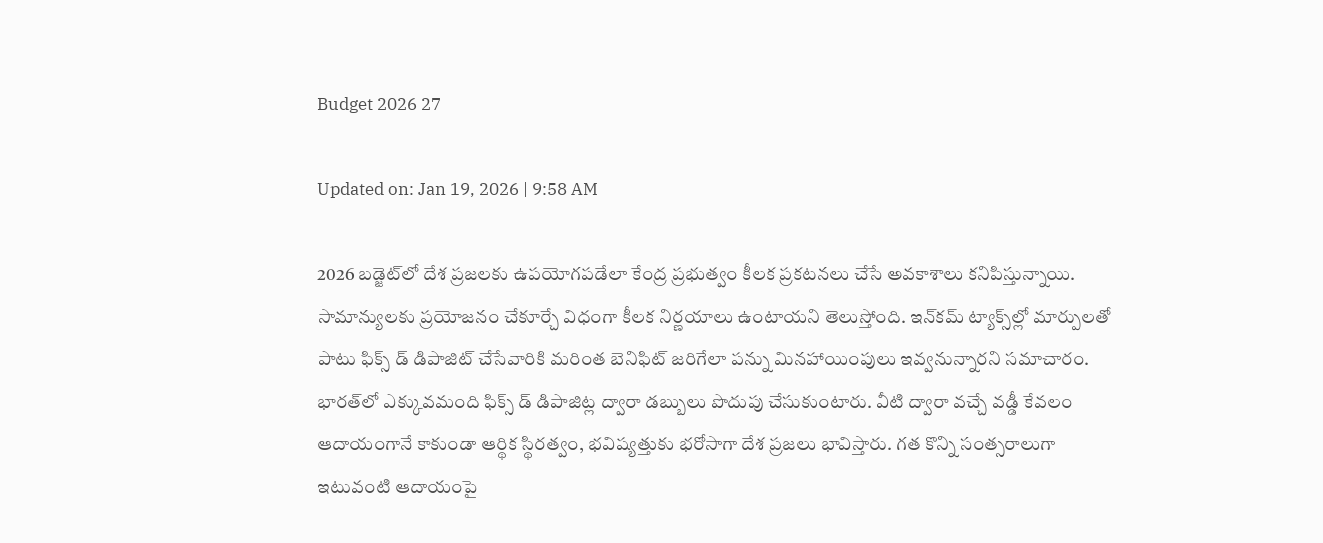Budget 2026 27

Updated on: Jan 19, 2026 | 9:58 AM

2026 బడ్జెట్‌లో దేశ ప్రజలకు ఉపయోగపడేలా కేంద్ర ప్రభుత్వం కీలక ప్రకటనలు చేసే అవకాశాలు కనిపిస్తున్నాయి. సామాన్యులకు ప్రయోజనం చేకూర్చే విధంగా కీలక నిర్ణయాలు ఉంటాయని తెలుస్తోంది. ఇన్‌కమ్ ట్యాక్స్‌ల్లో మార్పులతో పాటు ఫిక్స్ డ్ డిపాజిట్ చేసేవారికి మరింత బెనిఫిట్ జరిగేలా పన్ను మినహాయింపులు ఇవ్వనున్నారని సమాచారం. భారత్‌లో ఎక్కువమంది ఫిక్స్ డ్ డిపాజిట్ల ద్వారా డబ్బులు పొదుపు చేసుకుంటారు. వీటి ద్వారా వచ్చే వడ్డీ కేవలం ఆదాయంగానే కాకుండా ఆర్థిక స్థిరత్వం, భవిష్యత్తుకు భరోసాగా దేశ ప్రజలు భావిస్తారు. గత కొన్ని సంత్సరాలుగా ఇటువంటి ఆదాయంపై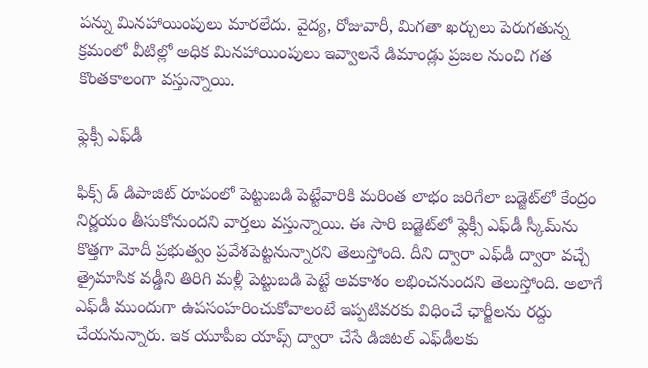పన్ను మినహాయింపులు మారలేదు. వైద్య, రోజువారీ, మిగతా ఖర్చులు పెరుగతున్న క్రమంలో వీటిల్లో అధిక మినహాయింపులు ఇవ్వాలనే డిమాండ్లు ప్రజల నుంచి గత కొంతకాలంగా వస్తున్నాయి.

ఫ్లెక్సీ ఎఫ్‌డీ

ఫిక్స్ డ్ డిపాజిట్ రూపంలో పెట్టుబడి పెట్టేవారికి మరింత లాభం జరిగేలా బడ్జెట్‌లో కేంద్రం నిర్ణయం తీసుకోనుందని వార్తలు వస్తున్నాయి. ఈ సారి బడ్జెట్‌లో ఫ్లెక్సీ ఎఫ్‌డీ స్కీమ్‌ను కొత్తగా మోదీ ప్రభుత్వం ప్రవేశపెట్టనున్నారని తెలుస్తోంది. దీని ద్వారా ఎఫ్‌డీ ద్వారా వచ్చే త్రైమాసిక వడ్డీని తిరిగి మళ్లీ పెట్టుబడి పెట్టే అవకాశం లభించనుందని తెలుస్తోంది. అలాగే ఎఫ్‌డీ ముందుగా ఉపసంహరించుకోవాలంటే ఇప్పటివరకు విధించే ఛార్జీలను రద్దు చేయనున్నారు. ఇక యూపీఐ యాప్స్ ద్వారా చేసే డిజిటల్ ఎఫ్‌డీలకు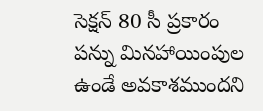సెక్షన్ 80 సీ ప్రకారం పన్ను మినహాయింపుల ఉండే అవకాశముందని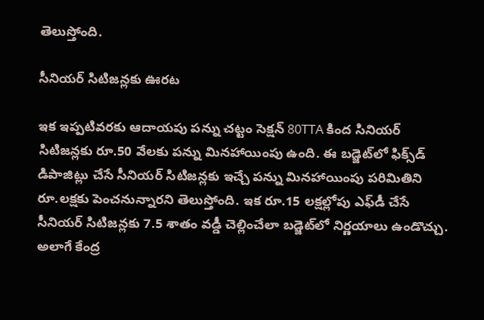తెలుస్తోంది.

సీనియర్ సిటిజన్లకు ఊరట

ఇక ఇప్పటివరకు ఆదాయపు పన్ను చట్టం సెక్షన్ 80TTA కింద సినియర్ సిటిజన్లకు రూ.50 వేలకు పన్ను మినహాయింపు ఉంది. ఈ బడ్జెట్‌లో ఫిక్స్‌డ్ డిపాజిట్లు చేసే సీనియర్ సిటిజన్లకు ఇచ్చే పన్ను మినహాయింపు పరిమితిని రూ.లక్షకు పెంచనున్నారని తెలుస్తోంది. ఇక రూ.15 లక్షల్లోపు ఎఫ్‌డీ చేసే సీనియర్ సిటిజన్లకు 7.5 శాతం వడ్డీ చెల్లించేలా బడ్జెట్‌లో నిర్ణయాలు ఉండొచ్చు. అలాగే కేంద్ర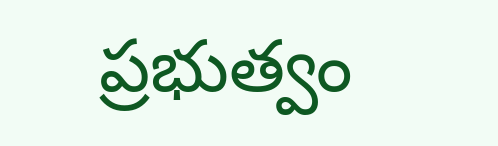ప్రభుత్వం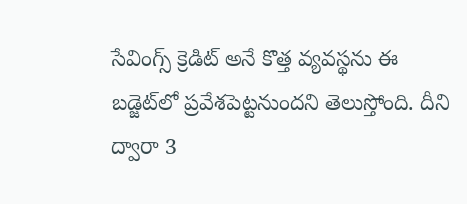సేవింగ్స్ క్రెడిట్ అనే కొత్త వ్యవస్థను ఈ బడ్జెట్‌లో ప్రవేశపెట్టనుందని తెలుస్తోంది. దీని ద్వారా 3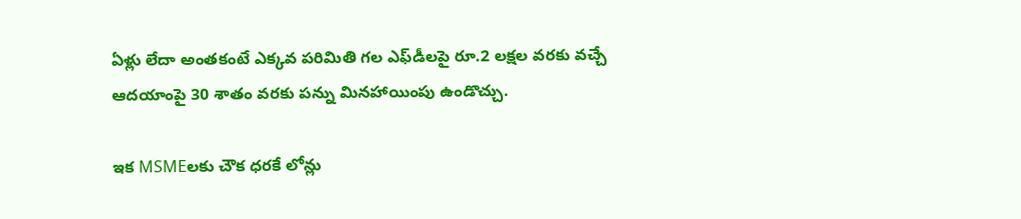ఏళ్లు లేదా అంతకంటే ఎక్కవ పరిమితి గల ఎఫ్‌డీలపై రూ.2 లక్షల వరకు వచ్చే ఆదయాంపై 30 శాతం వరకు పన్ను మినహాయింపు ఉండొచ్చు.

ఇక MSMEలకు చౌక ధరకే లోన్లు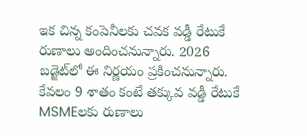ఇక చిన్న కంపెనీలకు చవక వడ్డీ రేటుకే రుణాలు అందించనున్నారు. 2026 బడ్జెట్‌లో ఈ నిర్ణయం ప్రకించనున్నారు. కేవలం 9 శాతం కంటే తక్కువ వడ్డీ రేటుకే MSMEలకు రుణాలు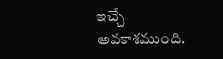ఇచ్చే అవకాశముంది.